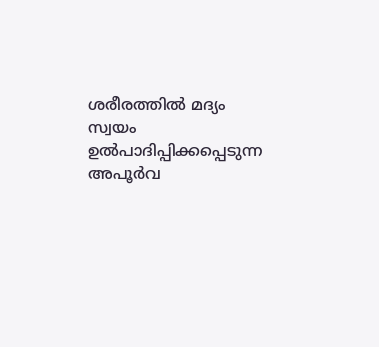ശരീരത്തിൽ മദ്യം സ്വയം ഉൽപാദിപ്പിക്കപ്പെടുന്ന അപൂർവ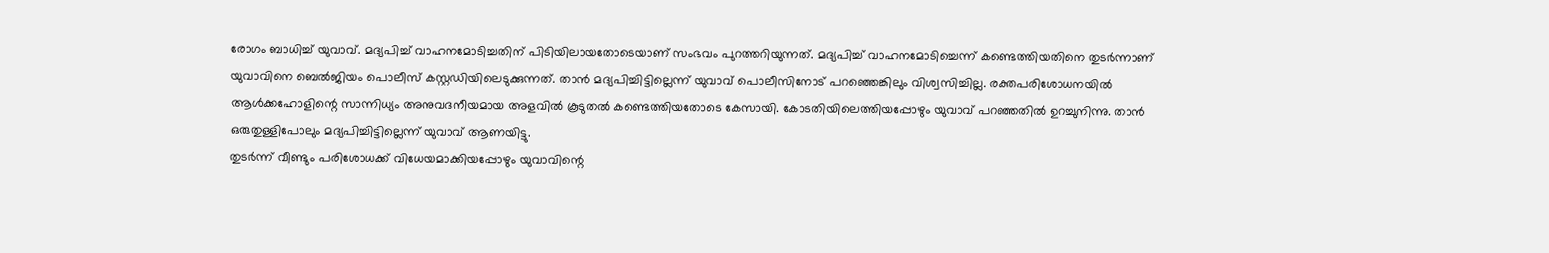രോഗം ബാധിച്ച് യുവാവ്. മദ്യപിച്ച് വാഹനമോടിച്ചതിന് പിടിയിലായതോടെയാണ് സംഭവം പുറത്തറിയുന്നത്. മദ്യപിച്ച് വാഹനമോടിച്ചെന്ന് കണ്ടെത്തിയതിനെ തുടർന്നാണ് യുവാവിനെ ബെൽജിയം പൊലീസ് കസ്റ്റഡിയിലെടുക്കുന്നത്. താൻ മദ്യപിച്ചിട്ടില്ലെന്ന് യുവാവ് പൊലീസിനോട് പറഞ്ഞെങ്കിലും വിശ്വസിച്ചില്ല. രക്തപരിശോധനയിൽ ആൾക്കഹോളിന്റെ സാന്നിധ്യം അനുവദനീയമായ അളവിൽ കൂടുതൽ കണ്ടെത്തിയതോടെ കേസായി. കോടതിയിലെത്തിയപ്പോഴും യുവാവ് പറഞ്ഞതിൽ ഉറച്ചുനിന്നു. താൻ ഒരുതുള്ളിപോലും മദ്യപിച്ചിട്ടില്ലെന്ന് യുവാവ് ആണയിട്ടു.
തുടർന്ന് വീണ്ടും പരിശോധക്ക് വിധേയമാക്കിയപ്പോഴും യുവാവിന്റെ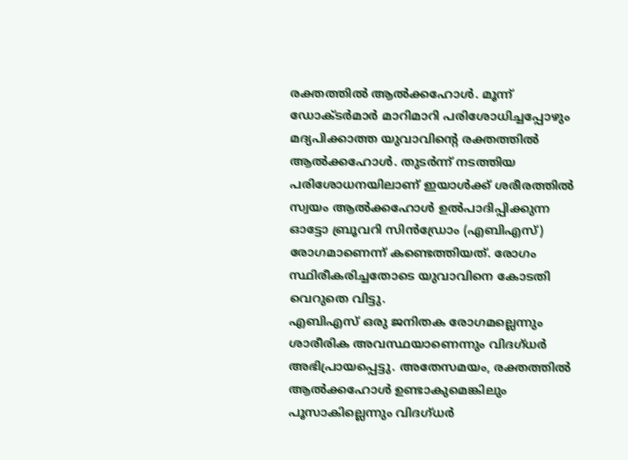രക്തത്തിൽ ആൽക്കഹോൾ. മൂന്ന് ഡോക്ടർമാർ മാറിമാറി പരിശോധിച്ചപ്പോഴും മദ്യപിക്കാത്ത യുവാവിന്റെ രക്തത്തിൽ ആൽക്കഹോൾ. തുടർന്ന് നടത്തിയ പരിശോധനയിലാണ് ഇയാൾക്ക് ശരീരത്തിൽ സ്വയം ആൽക്കഹോൾ ഉൽപാദിപ്പിക്കുന്ന ഓട്ടോ ബ്രൂവറി സിൻഡ്രോം (എബിഎസ്) രോഗമാണെന്ന് കണ്ടെത്തിയത്. രോഗം സ്ഥിരീകരിച്ചതോടെ യുവാവിനെ കോടതി വെറുതെ വിട്ടു.
എബിഎസ് ഒരു ജനിതക രോഗമല്ലെന്നും ശാരീരിക അവസ്ഥയാണെന്നും വിദഗ്ധർ അഭിപ്രായപ്പെട്ടു. അതേസമയം, രക്തത്തിൽ ആൽക്കഹോൾ ഉണ്ടാകുമെങ്കിലും പൂസാകില്ലെന്നും വിദഗ്ധർ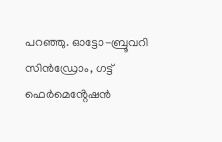പറഞ്ഞു. ഓട്ടോ-ബ്രൂവറി സിൻഡ്രോം, ഗട്ട് ഫെർമെൻ്റേഷൻ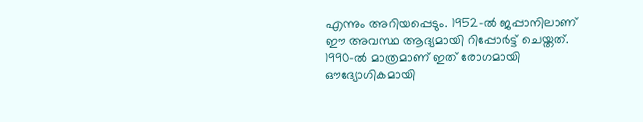എന്നും അറിയപ്പെടും. 1952-ൽ ജപ്പാനിലാണ് ഈ അവസ്ഥ ആദ്യമായി റിപ്പോർട്ട് ചെയ്തത്. 1990-ൽ മാത്രമാണ് ഇത് രോഗമായി ഔദ്യോഗികമായി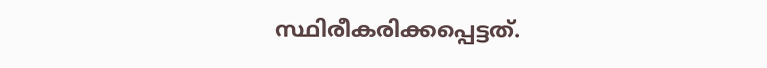സ്ഥിരീകരിക്കപ്പെട്ടത്.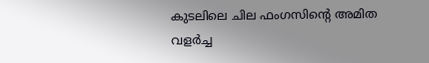കുടലിലെ ചില ഫംഗസിൻ്റെ അമിത വളർച്ച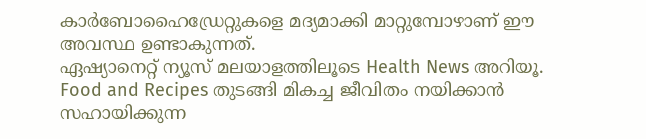കാർബോഹൈഡ്രേറ്റുകളെ മദ്യമാക്കി മാറ്റുമ്പോഴാണ് ഈ അവസ്ഥ ഉണ്ടാകുന്നത്.
ഏഷ്യാനെറ്റ് ന്യൂസ് മലയാളത്തിലൂടെ Health News അറിയൂ. Food and Recipes തുടങ്ങി മികച്ച ജീവിതം നയിക്കാൻ സഹായിക്കുന്ന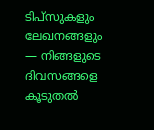ടിപ്സുകളും ലേഖനങ്ങളും — നിങ്ങളുടെ ദിവസങ്ങളെ കൂടുതൽ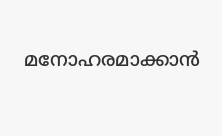മനോഹരമാക്കാൻ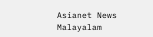Asianet News Malayalam